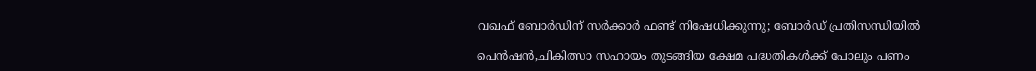വഖഫ് ബോര്‍ഡിന് സര്‍ക്കാര്‍ ഫണ്ട് നിഷേധിക്കുന്നു; ബോര്‍ഡ് പ്രതിസന്ധിയില്‍

പെന്‍ഷന്‍,ചികിത്സാ സഹായം തുടങ്ങിയ ക്ഷേമ പദ്ധതികള്‍ക്ക് പോലും പണം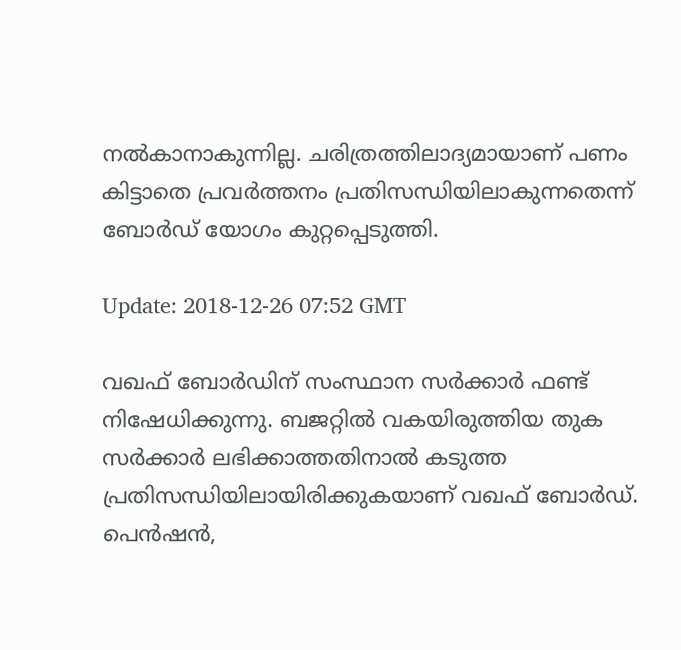നല്‍കാനാകുന്നില്ല. ചരിത്രത്തിലാദ്യമായാണ് പണം കിട്ടാതെ പ്രവര്‍ത്തനം പ്രതിസന്ധിയിലാകുന്നതെന്ന് ബോര്‍ഡ് യോഗം കുറ്റപ്പെടുത്തി.

Update: 2018-12-26 07:52 GMT

വഖഫ് ബോര്‍ഡിന് സംസ്ഥാന സര്‍ക്കാര്‍ ഫണ്ട് നിഷേധിക്കുന്നു. ബജറ്റില്‍ വകയിരുത്തിയ തുക സര്‍ക്കാര്‍ ലഭിക്കാത്തതിനാല്‍ കടുത്ത പ്രതിസന്ധിയിലായിരിക്കുകയാണ് വഖഫ് ബോര്‍ഡ്. പെന്‍ഷന്‍,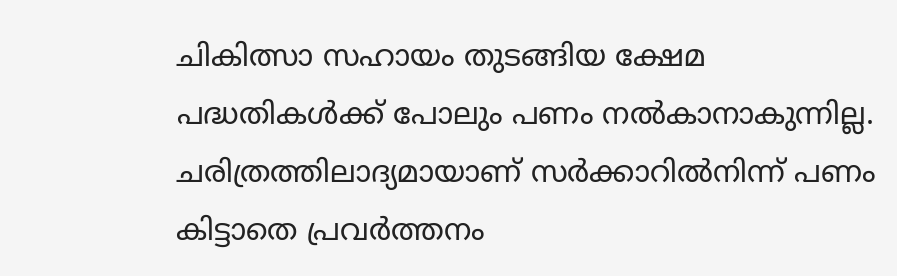ചികിത്സാ സഹായം തുടങ്ങിയ ക്ഷേമ പദ്ധതികള്‍ക്ക് പോലും പണം നല്‍കാനാകുന്നില്ല. ചരിത്രത്തിലാദ്യമായാണ് സര്‍ക്കാറില്‍നിന്ന് പണം കിട്ടാതെ പ്രവര്‍ത്തനം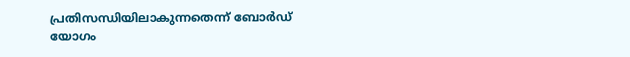പ്രതിസന്ധിയിലാകുന്നതെന്ന് ബോര്‍ഡ് യോഗം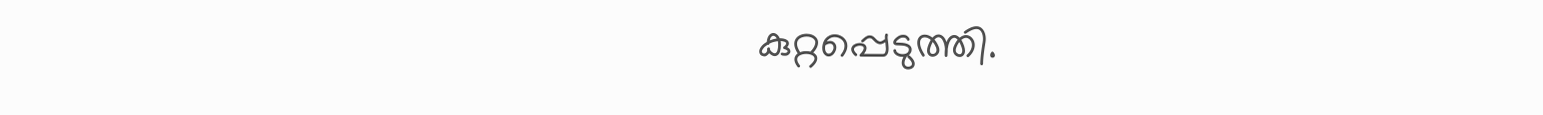കുറ്റപ്പെടുത്തി.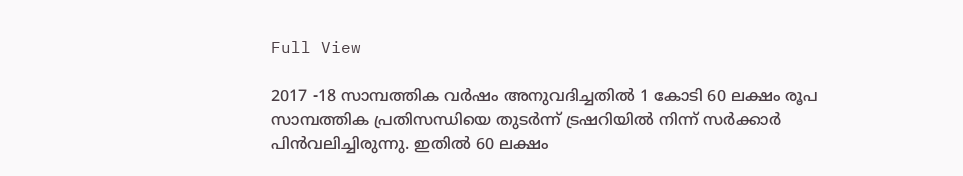Full View

2017 -18 സാമ്പത്തിക വര്‍ഷം അനുവദിച്ചതില്‍ 1 കോടി 60 ലക്ഷം രൂപ സാമ്പത്തിക പ്രതിസന്ധിയെ തുടര്‍ന്ന് ട്രഷറിയില്‍ നിന്ന് സര്‍ക്കാര്‍ പിന്‍വലിച്ചിരുന്നു. ഇതില്‍ 60 ലക്ഷം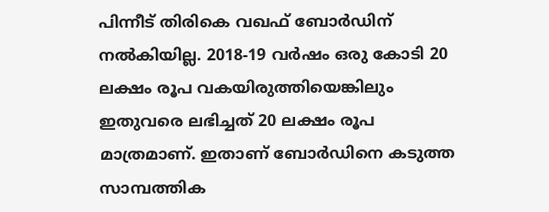പിന്നീട് തിരികെ വഖഫ് ബോര്‍ഡിന് നല്‍കിയില്ല. 2018-19 വര്‍ഷം ഒരു കോടി 20 ലക്ഷം രൂപ വകയിരുത്തിയെങ്കിലും ഇതുവരെ ലഭിച്ചത് 20 ലക്ഷം രൂപ മാത്രമാണ്. ഇതാണ് ബോര്‍ഡിനെ കടുത്ത സാമ്പത്തിക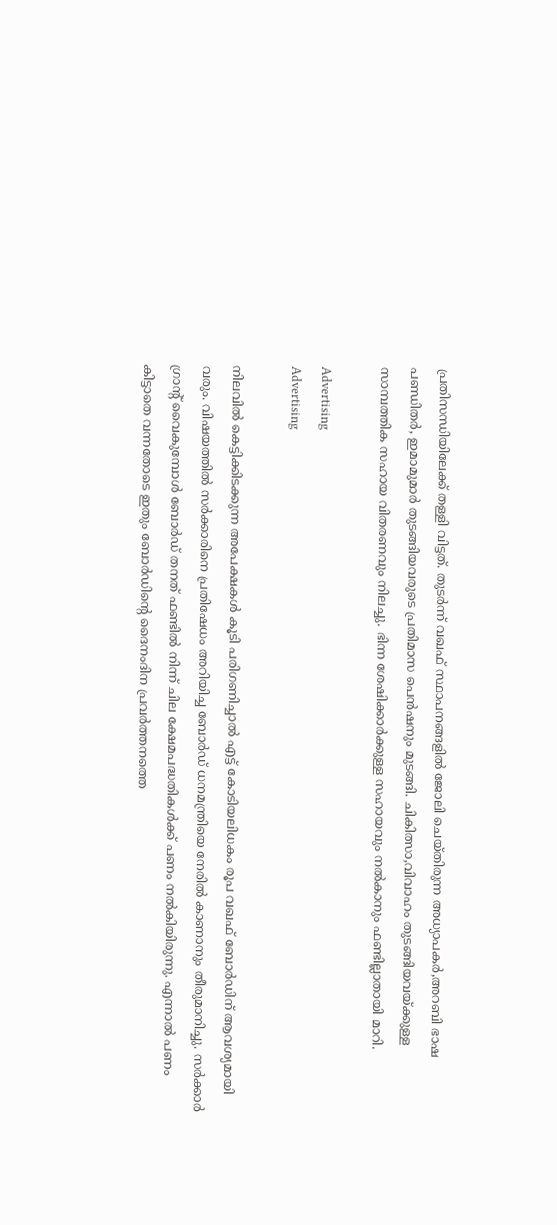പ്രതിസന്ധിയിലേക്ക് തള്ളി വിട്ടത്. തുടര്‍ന്ന് വഖഫ് സ്ഥാപനങ്ങളില്‍ ജോലി ചെയ്തിരുന്ന അധ്യാപകര്‍,അറബി ഭാഷ പണ്ഡിതര്‍, ഇമാമുമാര്‍ തുടങ്ങിയവരുടെ പ്രതിമാസ പെന്‍ഷനും മുടങ്ങി. ചികിത്സാ,വിവാഹം തുടങ്ങിയവയ്ക്കുള്ള സാമ്പത്തിക സഹായ വിതരണവും നിലച്ചു. ഭിന്ന ശേഷിക്കാര്‍ക്കുള്ള സഹായവും നല്‍കാനും ഫണ്ടില്ലാതായി മാറി.

Advertising
Advertising

നിലവില്‍ കെട്ടിക്കിടക്കുന്ന അപേക്ഷകള്‍ കൂടി പരിഗണിച്ചാല്‍ എട്ട് കോടിയലിധകം രൂപ വഖഫ് ബോര്‍ഡിന് ആവശ്യമായി വരും. വിഷയത്തില്‍ സര്‍ക്കാരിനെ പ്രതിഷേധം അറിയിച്ച ബോര്‍ഡ് ധനമന്ത്രിയെ നേരില്‍ കാണാനും തീരുമാനിച്ചു. സര്‍ക്കാര്‍ ഗ്രാന്റ് വൈകുമ്പോള്‍ ബോര്‍ഡ് തനത് ഫണ്ടില്‍ നിന്ന് ചില ക്ഷേമപദ്ധതികള്‍ക്ക് പണം നല്‍കിയിരുന്നു. എന്നാല്‍ പണം കിട്ടാതെ വന്നതോടെ ഇതും ബോര്‍ഡിന്റെ ദൈനംദിന പ്രവര്‍ത്തനത്തെ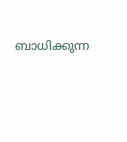ബാധിക്കുന്ന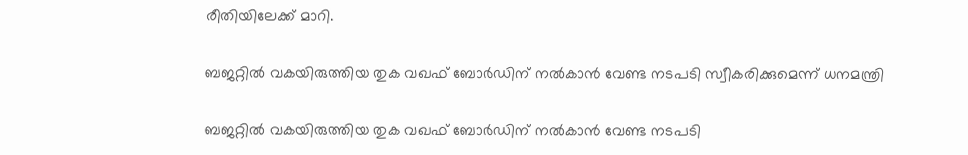രീതിയിലേക്ക് മാറി.

ബജറ്റില്‍ വകയിരുത്തിയ തുക വഖഫ് ബോര്‍ഡിന് നല്‍കാന്‍ വേണ്ട നടപടി സ്വീകരിക്കുമെന്ന് ധനമന്ത്രി

ബജറ്റില്‍ വകയിരുത്തിയ തുക വഖഫ് ബോര്‍ഡിന് നല്‍കാന്‍ വേണ്ട നടപടി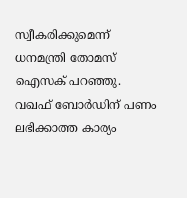സ്വീകരിക്കുമെന്ന് ധനമന്ത്രി തോമസ് ഐസക് പറഞ്ഞു. വഖഫ് ബോര്‍ഡിന് പണം ലഭിക്കാത്ത കാര്യം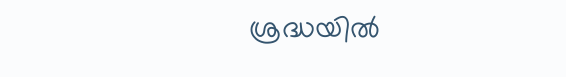ശ്രദ്ധയില്‍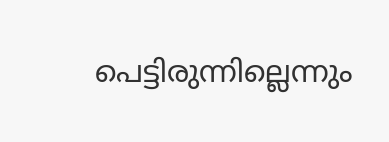പെട്ടിരുന്നില്ലെന്നും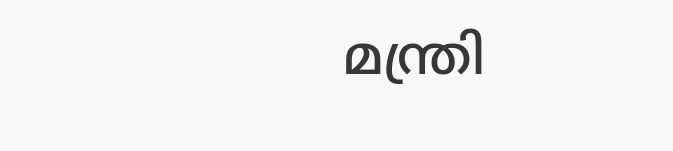മന്ത്രി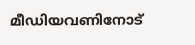മീഡിയവണിനോട്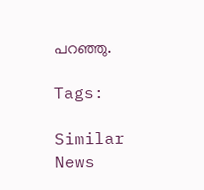പറഞ്ഞു.

Tags:

Similar News